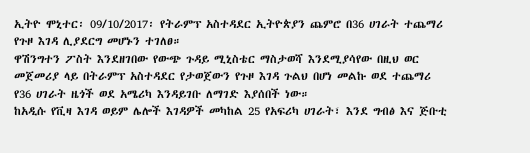ኢትዮ ሞኒተር፡ 09/10/2017፡ የትራምፕ አስተዳደር ኢትዮጵያን ጨምሮ በ36 ሀገራት ተጨማሪ የጉዞ እገዳ ሊያደርግ መሆኑን ተገለፀ።
ዋሽንግተን ፖስት እንደዘገበው የውጭ ጉዳይ ሚኒስቴር ማስታወሻ እንደሚያሳየው በዚህ ወር መጀመሪያ ላይ በትራምፕ አስተዳደር የታወጀውን የጉዞ እገዳ ጉልህ በሆነ መልኩ ወደ ተጨማሪ የ36 ሀገራት ዜጎች ወደ አሜሪካ እንዳይገቡ ለማገድ እያሰበች ነው።
ከአዲሱ የቪዛ እገዳ ወይም ሌሎች እገዳዎች መካከል 25 የአፍሪካ ሀገራት፣ እንደ ግብፅ እና ጅቡቲ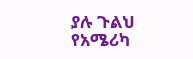ያሉ ጉልህ የአሜሪካ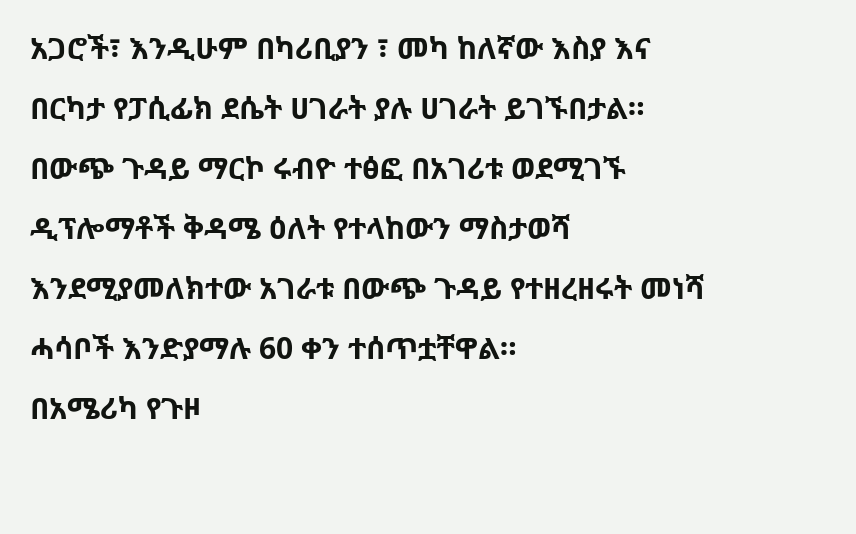አጋሮች፣ እንዲሁም በካሪቢያን ፣ መካ ከለኛው እስያ እና በርካታ የፓሲፊክ ደሴት ሀገራት ያሉ ሀገራት ይገኙበታል።
በውጭ ጉዳይ ማርኮ ሩብዮ ተፅፎ በአገሪቱ ወደሚገኙ ዲፕሎማቶች ቅዳሜ ዕለት የተላከውን ማስታወሻ እንደሚያመለክተው አገራቱ በውጭ ጉዳይ የተዘረዘሩት መነሻ ሓሳቦች እንድያማሉ 60 ቀን ተሰጥቷቸዋል።
በአሜሪካ የጉዞ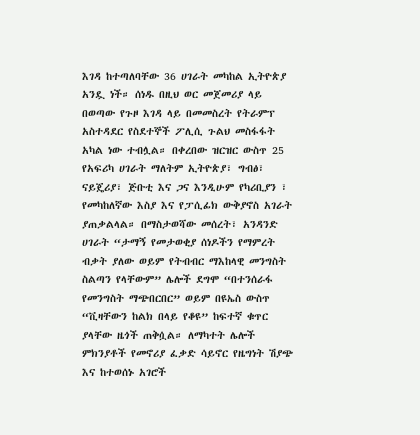እገዳ ከተጣለባቸው 36 ሀገራት መካከል ኢትዮጵያ አንዷ ነች። ሰነዱ በዚህ ወር መጀመሪያ ላይ በወጣው የጉዞ እገዳ ላይ በመመስረት የትራምፕ አስተዳደር የስደተኞች ፖሊሲ ጉልህ መስፋፋት አካል ነው ተብሏል። በቀረበው ዝርዝር ውስጥ 25 የአፍሪካ ሀገራት ማለትም ኢትዮጵያ፣ ግብፅ፣ ናይጄሪያ፣ ጅቡቲ እና ጋና እንዲሁም የካሪቢያን ፣ የመካከለኛው እስያ እና የፓሲፊክ ውቅያኖስ አገራት ያጠቃልላል። በማስታወሻው መሰረት፣ አንዳንድ ሀገራት “ታማኝ የመታወቂያ ሰነዶችን የማምረት ብቃት ያለው ወይም የትብብር ማእከላዊ መንግስት ስልጣን የላቸውም” ሌሎች ደግሞ “በተንሰራፋ የመንግስት ማጭበርበር” ወይም በዩኤስ ውስጥ “ቪዛቸውን ከልክ በላይ የቆዩ” ከፍተኛ ቁጥር ያላቸው ዜጎች ጠቅሷል። ለማካተት ሌሎች ምክንያቶች የመኖሪያ ፈቃድ ሳይኖር የዜግነት ሽያጭ እና ከተወሰኑ አገሮች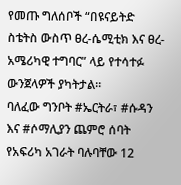የመጡ ግለሰቦች “በዩናይትድ ስቴትስ ውስጥ ፀረ-ሴሚቲክ እና ፀረ-አሜሪካዊ ተግባር” ላይ የተሳተፉ ውንጀላዎች ያካትታል።
ባለፈው ግንቦት #ኤርትራ፣ #ሱዳን እና #ሶማሊያን ጨምሮ ሰባት የአፍሪካ አገራት ባሉባቸው 12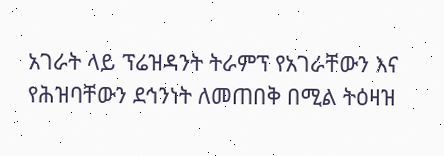አገራት ላይ ፕሬዝዳንት ትራምፕ የአገራቸውን እና የሕዝባቸውን ደኅንነት ለመጠበቅ በሚል ትዕዛዝ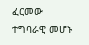ፈርመው ተግባራዊ መሆኑ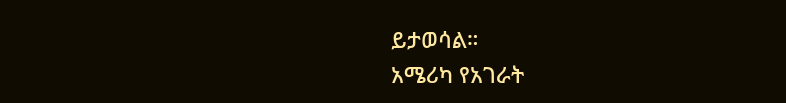ይታወሳል።
አሜሪካ የአገራት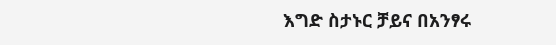እግድ ስታኑር ቻይና በአንፃሩ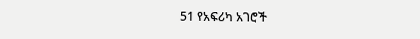51 የአፍሪካ አገሮች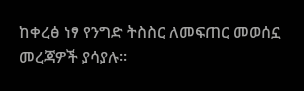ከቀረፅ ነፃ የንግድ ትስስር ለመፍጠር መወሰኗ መረጃዎች ያሳያሉ።